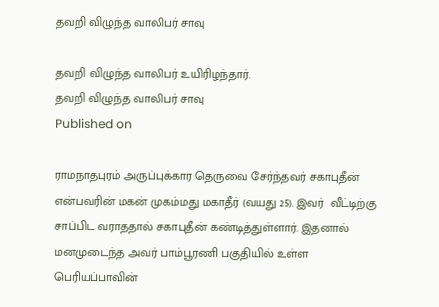தவறி விழுந்த வாலிபர் சாவு

தவறி விழுந்த வாலிபர் உயிரிழந்தார்.
தவறி விழுந்த வாலிபர் சாவு
Published on

ராமநாதபுரம் அருப்புக்கார தெருவை சேர்ந்தவர் சகாபுதீன் என்பவரின் மகன் முகம்மது மகாதீர் (வயது 25). இவர்  வீட்டிற்கு சாப்பிட வராததால் சகாபுதீன் கண்டித்துள்ளார். இதனால் மனமுடைந்த அவர் பாம்பூரணி பகுதியில் உள்ள பெரியப்பாவின்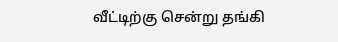வீட்டிற்கு சென்று தங்கி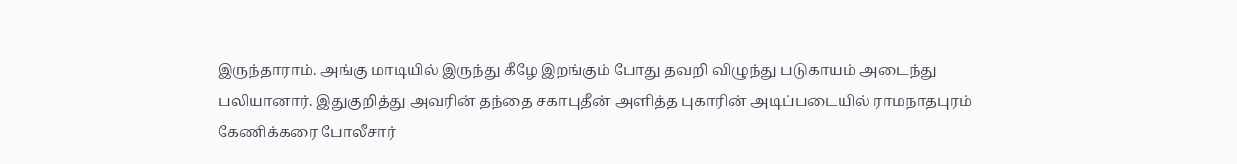இருந்தாராம். அங்கு மாடியில் இருந்து கீழே இறங்கும் போது தவறி விழுந்து படுகாயம் அடைந்து பலியானார். இதுகுறித்து அவரின் தந்தை சகாபுதீன் அளித்த புகாரின் அடிப்படையில் ராமநாதபுரம் கேணிக்கரை போலீசார்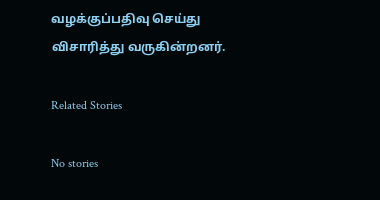வழக்குப்பதிவு செய்து விசாரித்து வருகின்றனர்.

Related Stories

No stories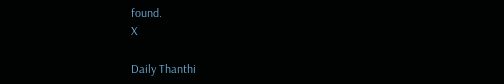found.
X

Daily Thanthi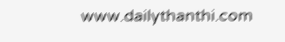www.dailythanthi.com